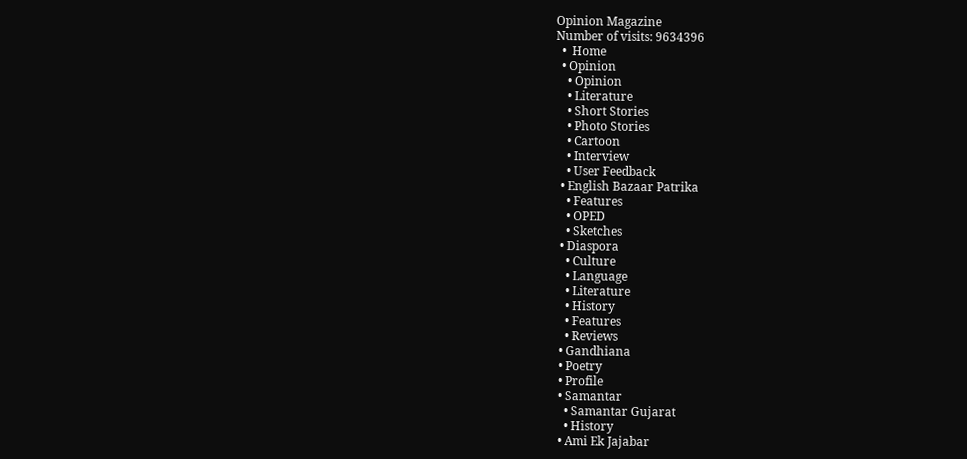Opinion Magazine
Number of visits: 9634396
  •  Home
  • Opinion
    • Opinion
    • Literature
    • Short Stories
    • Photo Stories
    • Cartoon
    • Interview
    • User Feedback
  • English Bazaar Patrika
    • Features
    • OPED
    • Sketches
  • Diaspora
    • Culture
    • Language
    • Literature
    • History
    • Features
    • Reviews
  • Gandhiana
  • Poetry
  • Profile
  • Samantar
    • Samantar Gujarat
    • History
  • Ami Ek Jajabar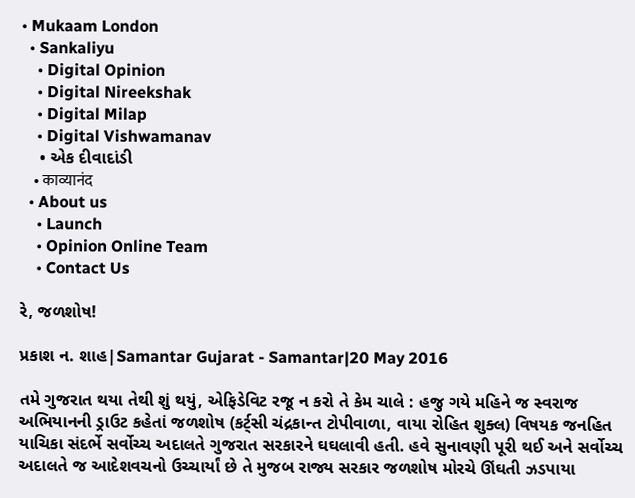• Mukaam London
  • Sankaliyu
    • Digital Opinion
    • Digital Nireekshak
    • Digital Milap
    • Digital Vishwamanav
    • એક દીવાદાંડી
    • काव्यानंद
  • About us
    • Launch
    • Opinion Online Team
    • Contact Us

રે, જળશોષ!

પ્રકાશ ન. શાહ|Samantar Gujarat - Samantar|20 May 2016

તમે ગુજરાત થયા તેથી શું થયું, એફિડેવિટ રજૂ ન કરો તે કેમ ચાલે : હજુ ગયે મહિને જ સ્વરાજ અભિયાનની ડ્રાઉટ કહેતાં જળશોષ (કર્ટ્‌સી ચંદ્રકાન્ત ટોપીવાળા, વાયા રોહિત શુક્લ) વિષયક જનહિત યાચિકા સંદર્ભે સર્વોચ્ચ અદાલતે ગુજરાત સરકારને ઘઘલાવી હતી. હવે સુનાવણી પૂરી થઈ અને સર્વોચ્ચ અદાલતે જ આદેશવચનો ઉચ્ચાર્યાં છે તે મુજબ રાજ્ય સરકાર જળશોષ મોરચે ઊંઘતી ઝડપાયા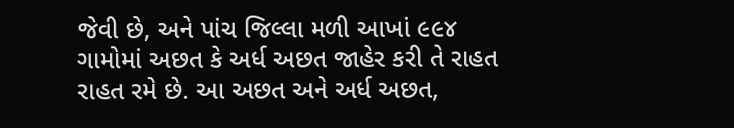જેવી છે, અને પાંચ જિલ્લા મળી આખાં ૯૯૪ ગામોમાં અછત કે અર્ધ અછત જાહેર કરી તે રાહત રાહત રમે છે. આ અછત અને અર્ધ અછત,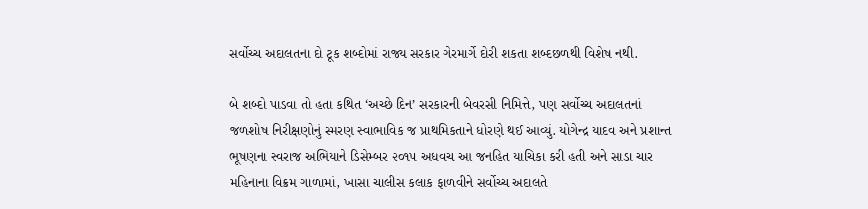સર્વોચ્ચ અદાલતના દો ટૂક શબ્દોમાં રાજ્ય સરકાર ગેરમાર્ગે દોરી શકતા શબ્દછળથી વિશેષ નથી.

બે શબ્દો પાડવા તો હતા કથિત ‘અચ્છે દિન’ સરકારની બેવરસી નિમિત્તે, પણ સર્વોચ્ચ અદાલતનાં જળશોષ નિરીક્ષણોનું સ્મરણ સ્વાભાવિક જ પ્રાથમિકતાને ધોરણે થઈ આવ્યું. યોગેન્દ્ર યાદવ અને પ્રશાન્ત ભૂષણના સ્વરાજ અભિયાને ડિસેમ્બર ૨૦૧૫ અધવચ આ જનહિત યાચિકા કરી હતી અને સાડા ચાર મહિનાના વિક્રમ ગાળામાં, ખાસા ચાલીસ કલાક ફાળવીને સર્વોચ્ચ અદાલતે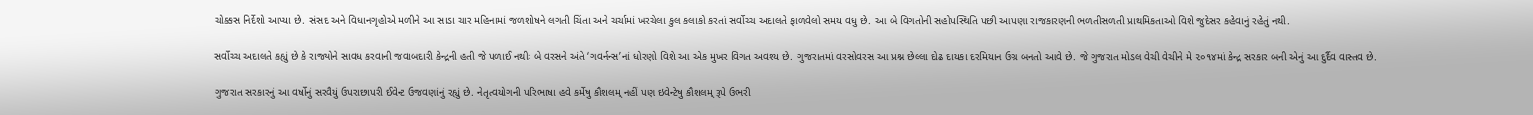ચોક્કસ નિર્દેશો આપ્યા છે. સંસદ અને વિધાનગૃહોએ મળીને આ સાડા ચાર મહિનામાં જળશોષને લગતી ચિંતા અને ચર્ચામાં ખરચેલા કુલ કલાકો કરતાં સર્વોચ્ચ અદાલતે ફાળવેલો સમય વધુ છે. આ બે વિગતોની સહોપસ્થિતિ પછી આપણા રાજકારણની ભળતીસળતી પ્રાથમિકતાઓ વિશે જુદેસર કહેવાનું રહેતું નથી.

સર્વોચ્ચ અદાલતે કહ્યું છે કે રાજ્યોને સાવધ કરવાની જવાબદારી કેન્દ્રની હતી જે પળાઈ નથીઃ બે વરસને અંતે ‘ગવર્નન્સ’નાં ધોરણો વિશે આ એક મુખર વિગત અવશ્ય છે. ગુજરાતમાં વરસોવરસ આ પ્રશ્ન છેલ્લા દોઢ દાયકા દરમિયાન ઉગ્ર બનતો આવે છે. જે ગુજરાત મોડલ વેચી વેચીને મે ૨૦૧૪માં કેન્દ્ર સરકાર બની એનું આ દુર્દૈવ વાસ્તવ છે.

ગુજરાત સરકારનું આ વર્ષોનું સરવૈયું ઉપરાછાપરી ઈવેન્ટ ઉજવણાંનું રહ્યું છે. નેતૃત્વયોગની પરિભાષા હવે કર્મેષુ કૌશલમ્‌ નહીં પણ ઇવેન્ટેષુ કૌશલમ્‌ રૂપે ઉભરી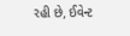રહી છે, ઈવેન્ટ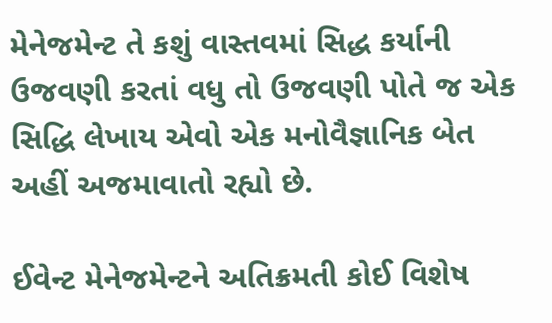મેનેજમેન્ટ તે કશું વાસ્તવમાં સિદ્ધ કર્યાની ઉજવણી કરતાં વધુ તો ઉજવણી પોતે જ એક સિદ્ધિ લેખાય એવો એક મનોવૈજ્ઞાનિક બેત અહીં અજમાવાતો રહ્યો છે.

ઈવેન્ટ મેનેજમેન્ટને અતિક્રમતી કોઈ વિશેષ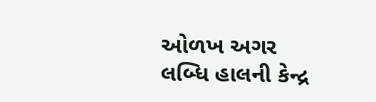ઓળખ અગર લબ્ધિ હાલની કેન્દ્ર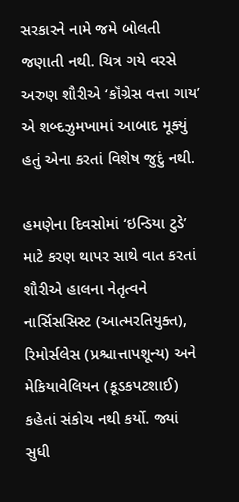સરકારને નામે જમે બોલતી જણાતી નથી. ચિત્ર ગયે વરસે અરુણ શૌરીએ ‘કૉંગ્રેસ વત્તા ગાય’ એ શબ્દઝુમખામાં આબાદ મૂક્યું હતું એના કરતાં વિશેષ જુદું નથી.

હમણેના દિવસોમાં ‘ઇન્ડિયા ટુડે’ માટે કરણ થાપર સાથે વાત કરતાં શૌરીએ હાલના નેતૃત્વને નાર્સિસસિસ્ટ (આત્મરતિયુક્ત), રિમોર્સલેસ (પ્રશ્ચાત્તાપશૂન્ય) અને મેકિયાવેલિયન (કૂડકપટશાઈ) કહેતાં સંકોચ નથી કર્યો. જ્યાં સુધી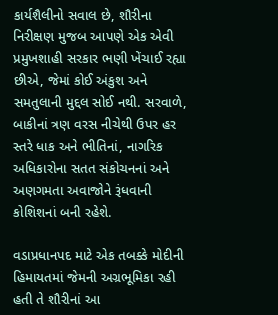કાર્યશૈલીનો સવાલ છે, શૌરીના નિરીક્ષણ મુજબ આપણે એક એવી પ્રમુખશાહી સરકાર ભણી ખેંચાઈ રહ્યા છીએ, જેમાં કોઈ અંકુશ અને સમતુલાની મુદ્દલ સોઈ નથી. સરવાળે, બાકીનાં ત્રણ વરસ નીચેથી ઉપર હર સ્તરે ધાક અને ભીતિનાં, નાગરિક અધિકારોના સતત સંકોચનનાં અને અણગમતા અવાજોને રૂંધવાની કોશિશનાં બની રહેશે.

વડાપ્રધાનપદ માટે એક તબક્કે મોદીની હિમાયતમાં જેમની અગ્રભૂમિકા રહી હતી તે શૌરીનાં આ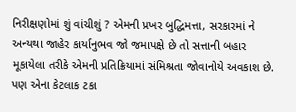નિરીક્ષણોમાં શું વાંચીશું ? એમની પ્રખર બુદ્ધિમત્તા, સરકારમાં ને અન્યથા જાહેર કાર્યાનુભવ જો જમાપક્ષે છે તો સત્તાની બહાર મૂકાયેલા તરીકે એમની પ્રતિક્રિયામાં સંમિશ્રતા જોવાનોયે અવકાશ છે. પણ એના કેટલાક ટકા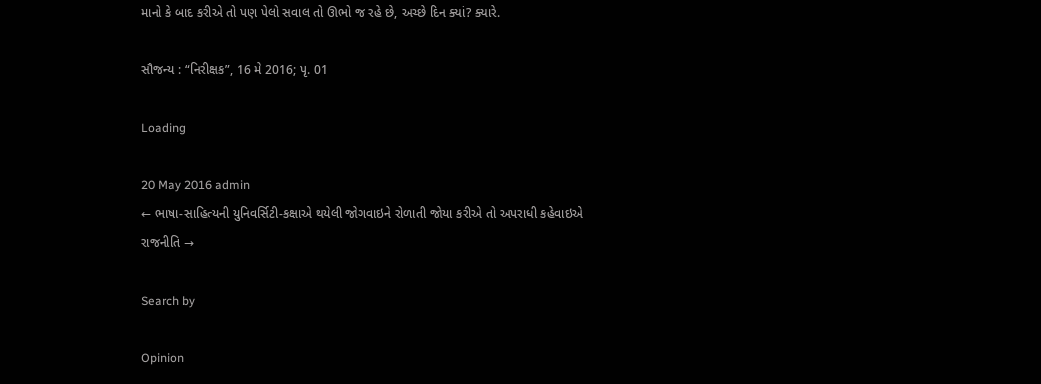માનો કે બાદ કરીએ તો પણ પેલો સવાલ તો ઊભો જ રહે છે, અચ્છે દિન ક્યાં? ક્યારે.

સૌજન્ય : “નિરીક્ષક”, 16 મે 2016; પૃ. 01

Loading

20 May 2016 admin
← ભાષા-સાહિત્યની યુનિવર્સિટી-કક્ષાએ થયેલી જોગવાઇને રોળાતી જોયા કરીએ તો અપરાધી કહેવાઇએ
રાજનીતિ →

Search by

Opinion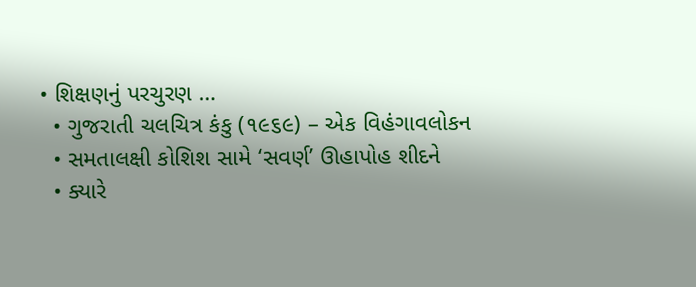• શિક્ષણનું પરચુરણ …
  • ગુજરાતી ચલચિત્ર કંકુ (૧૯૬૯) – એક વિહંગાવલોકન
  • સમતાલક્ષી કોશિશ સામે ‘સવર્ણ’ ઊહાપોહ શીદને
  • ક્યારે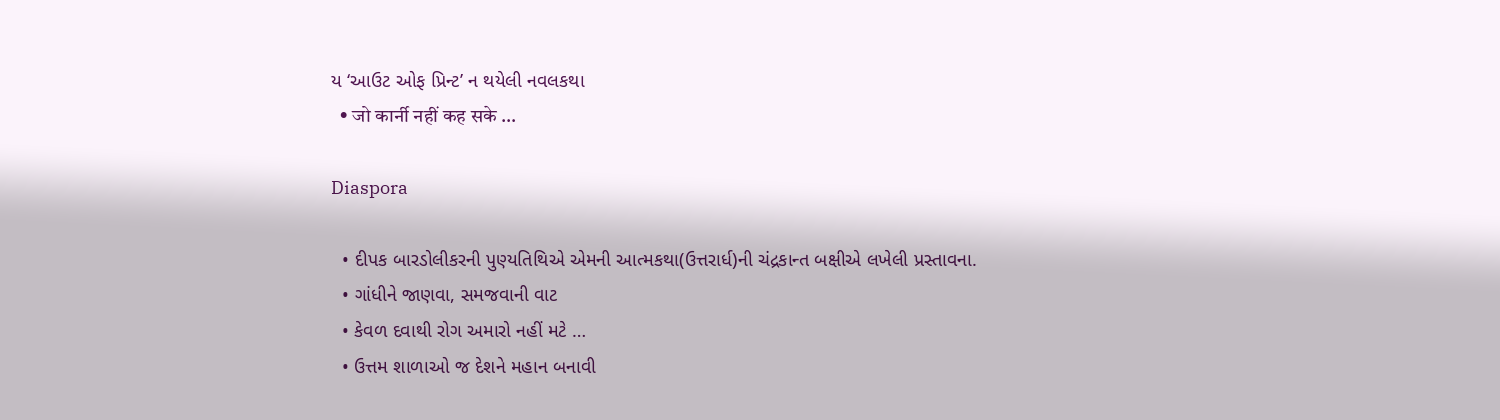ય ‘આઉટ ઓફ પ્રિન્ટ’ ન થયેલી નવલકથા
  • जो कार्नी नहीं कह सके …

Diaspora

  • દીપક બારડોલીકરની પુણ્યતિથિએ એમની આત્મકથા(ઉત્તરાર્ધ)ની ચંદ્રકાન્ત બક્ષીએ લખેલી પ્રસ્તાવના.
  • ગાંધીને જાણવા, સમજવાની વાટ
  • કેવળ દવાથી રોગ અમારો નહીં મટે …
  • ઉત્તમ શાળાઓ જ દેશને મહાન બનાવી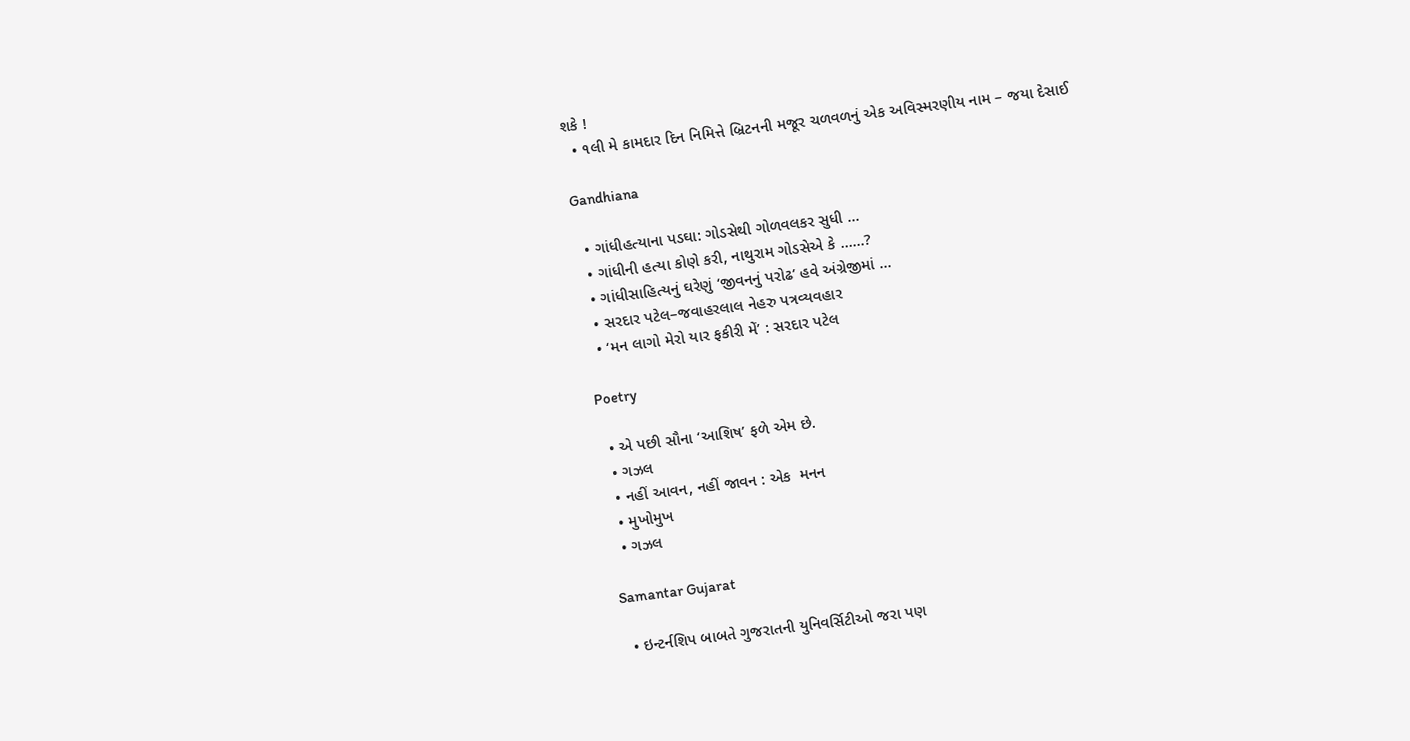શકે !
  • ૧લી મે કામદાર દિન નિમિત્તે બ્રિટનની મજૂર ચળવળનું એક અવિસ્મરણીય નામ – જયા દેસાઈ

Gandhiana

  • ગાંધીહત્યાના પડઘા: ગોડસેથી ગોળવલકર સુધી …
  • ગાંધીની હત્યા કોણે કરી, નાથુરામ ગોડસેએ કે ……?
  • ગાંધીસાહિત્યનું ઘરેણું ‘જીવનનું પરોઢ’ હવે અંગ્રેજીમાં …
  • સરદાર પટેલ–જવાહરલાલ નેહરુ પત્રવ્યવહાર
  • ‘મન લાગો મેરો યાર ફકીરી મેં’ : સરદાર પટેલ

Poetry

  • એ પછી સૌના ‘આશિષ’ ફળે એમ છે.
  • ગઝલ
  • નહીં આવન, નહીં જાવન : એક  મનન
  • મુખોમુખ
  • ગઝલ

Samantar Gujarat

  • ઇન્ટર્નશિપ બાબતે ગુજરાતની યુનિવર્સિટીઓ જરા પણ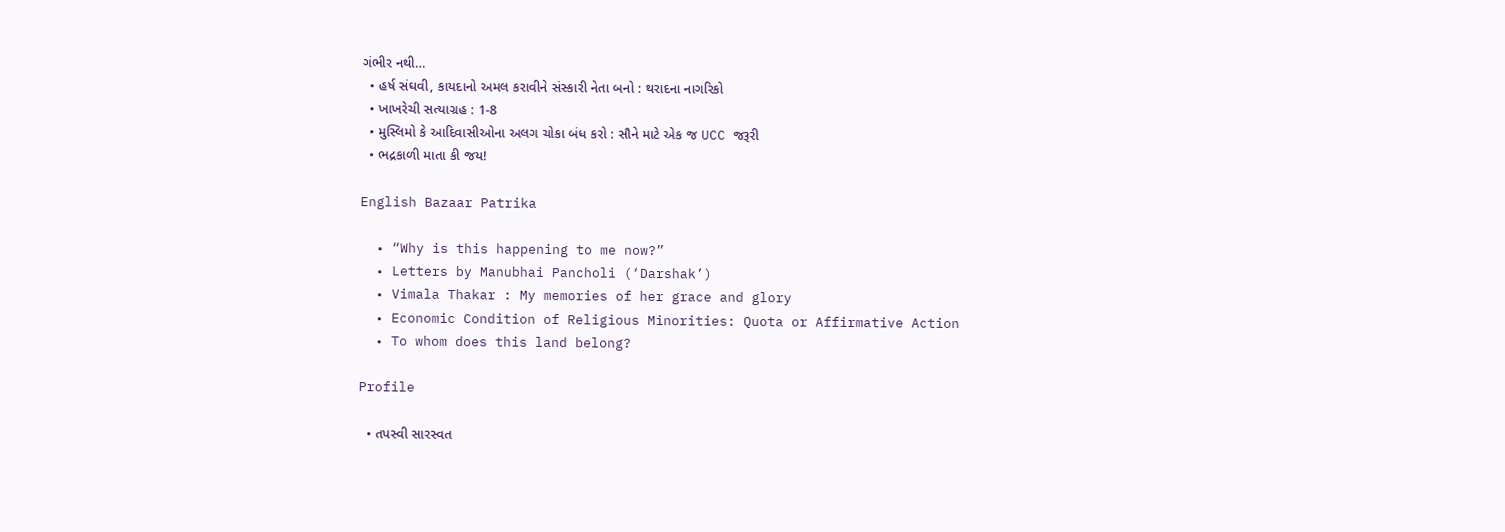ગંભીર નથી…
  • હર્ષ સંઘવી, કાયદાનો અમલ કરાવીને સંસ્કારી નેતા બનો : થરાદના નાગરિકો
  • ખાખરેચી સત્યાગ્રહ : 1-8
  • મુસ્લિમો કે આદિવાસીઓના અલગ ચોકા બંધ કરો : સૌને માટે એક જ UCC જરૂરી
  • ભદ્રકાળી માતા કી જય!

English Bazaar Patrika

  • “Why is this happening to me now?”
  • Letters by Manubhai Pancholi (‘Darshak’)
  • Vimala Thakar : My memories of her grace and glory
  • Economic Condition of Religious Minorities: Quota or Affirmative Action
  • To whom does this land belong?

Profile

  • તપસ્વી સારસ્વત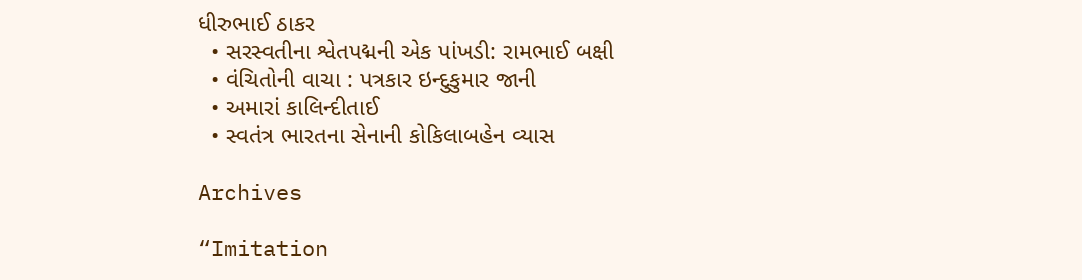ધીરુભાઈ ઠાકર
  • સરસ્વતીના શ્વેતપદ્મની એક પાંખડી: રામભાઈ બક્ષી
  • વંચિતોની વાચા : પત્રકાર ઇન્દુકુમાર જાની
  • અમારાં કાલિન્દીતાઈ
  • સ્વતંત્ર ભારતના સેનાની કોકિલાબહેન વ્યાસ

Archives

“Imitation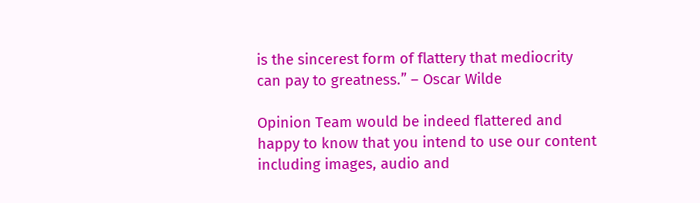is the sincerest form of flattery that mediocrity can pay to greatness.” – Oscar Wilde

Opinion Team would be indeed flattered and happy to know that you intend to use our content including images, audio and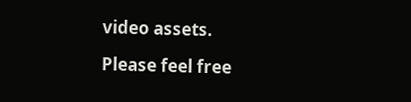video assets.

Please feel free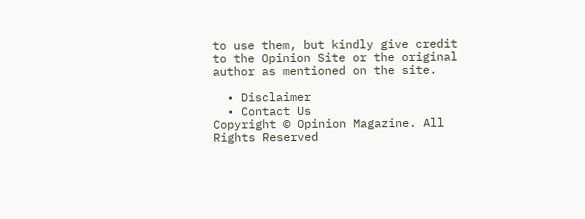to use them, but kindly give credit to the Opinion Site or the original author as mentioned on the site.

  • Disclaimer
  • Contact Us
Copyright © Opinion Magazine. All Rights Reserved